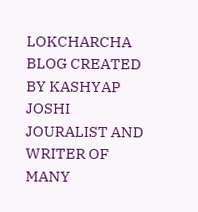LOKCHARCHA BLOG CREATED BY KASHYAP JOSHI JOURALIST AND WRITER OF MANY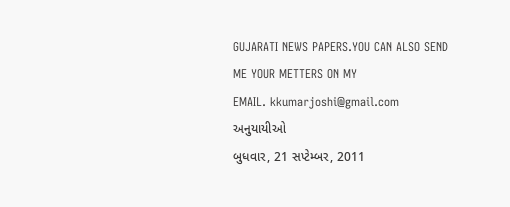GUJARATI NEWS PAPERS.YOU CAN ALSO SEND ME YOUR METTERS ON MY
EMAIL. kkumarjoshi@gmail.com
અનુયાયીઓ
બુધવાર, 21 સપ્ટેમ્બર, 2011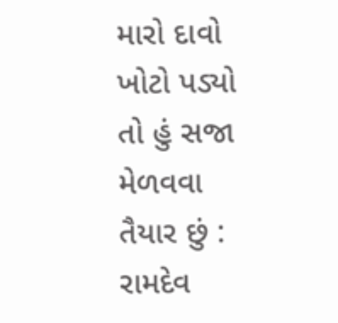મારો દાવો ખોટો પડ્યો તો હું સજા મેળવવા તૈયાર છું : રામદેવ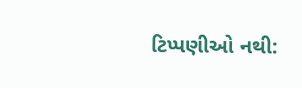ટિપ્પણીઓ નથી: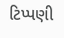ટિપ્પણી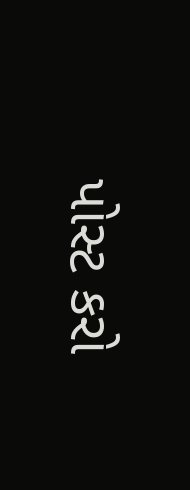પોસ્ટ કરો